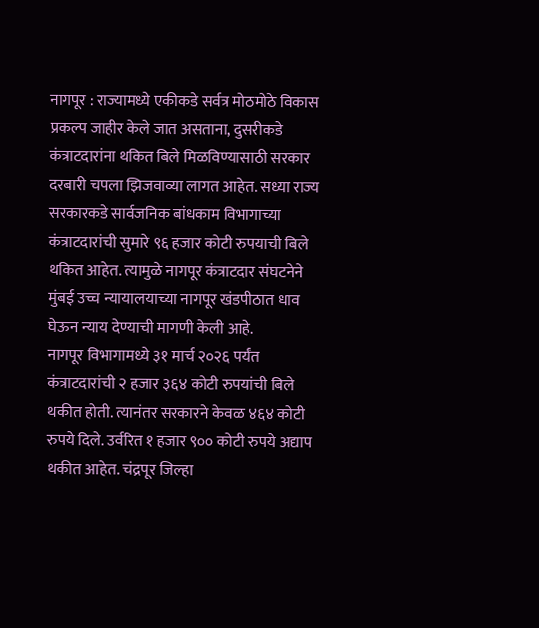नागपूर : राज्यामध्ये एकीकडे सर्वत्र मोठमोठे विकास प्रकल्प जाहीर केले जात असताना, दुसरीकडे कंत्राटदारांना थकित बिले मिळविण्यासाठी सरकार दरबारी चपला झिजवाव्या लागत आहेत. सध्या राज्य सरकारकडे सार्वजनिक बांधकाम विभागाच्या कंत्राटदारांची सुमारे ९६ हजार कोटी रुपयाची बिले थकित आहेत. त्यामुळे नागपूर कंत्राटदार संघटनेने मुंबई उच्च न्यायालयाच्या नागपूर खंडपीठात धाव घेऊन न्याय देण्याची मागणी केली आहे.
नागपूर विभागामध्ये ३१ मार्च २०२६ पर्यंत कंत्राटदारांची २ हजार ३६४ कोटी रुपयांची बिले थकीत होती. त्यानंतर सरकारने केवळ ४६४ कोटी रुपये दिले. उर्वरित १ हजार ९०० कोटी रुपये अद्याप थकीत आहेत. चंद्रपूर जिल्हा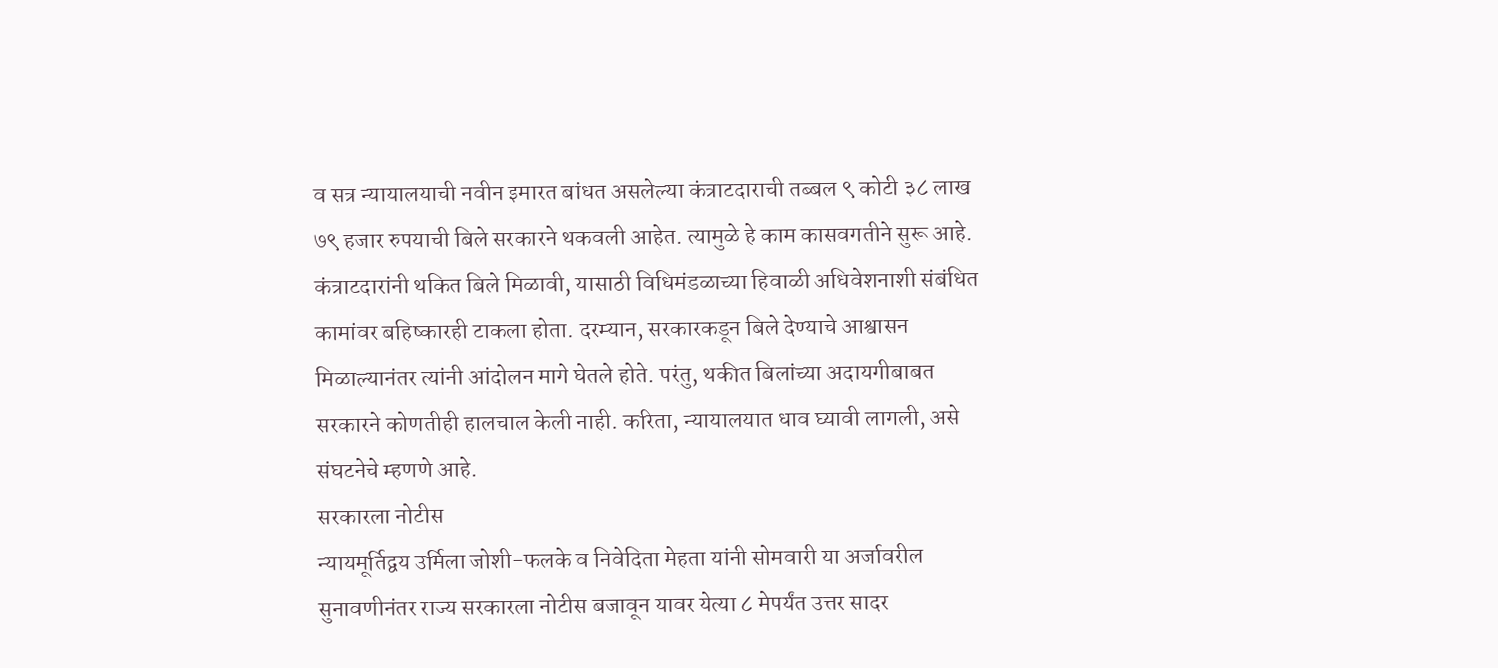व सत्र न्यायालयाची नवीन इमारत बांधत असलेल्या कंत्राटदाराची तब्बल ९ कोटी ३८ लाख ७९ हजार रुपयाची बिले सरकारने थकवली आहेत. त्यामुळे हे काम कासवगतीने सुरू आहे. कंत्राटदारांनी थकित बिले मिळावी, यासाठी विधिमंडळाच्या हिवाळी अधिवेशनाशी संबंधित कामांवर बहिष्कारही टाकला होता. दरम्यान, सरकारकडून बिले देण्याचे आश्वासन मिळाल्यानंतर त्यांनी आंदोलन मागे घेतले होते. परंतु, थकीत बिलांच्या अदायगीबाबत सरकारने कोणतीही हालचाल केली नाही. करिता, न्यायालयात धाव घ्यावी लागली, असे संघटनेचे म्हणणे आहे.
सरकारला नोटीस
न्यायमूर्तिद्वय उर्मिला जोशी-फलके व निवेदिता मेहता यांनी सोमवारी या अर्जावरील सुनावणीनंतर राज्य सरकारला नोटीस बजावून यावर येत्या ८ मेपर्यंत उत्तर सादर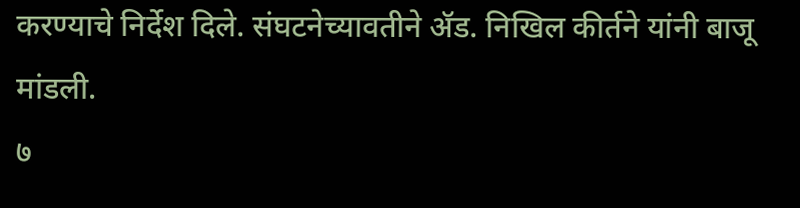करण्याचे निर्देश दिले. संघटनेच्यावतीने ॲड. निखिल कीर्तने यांनी बाजू मांडली.
७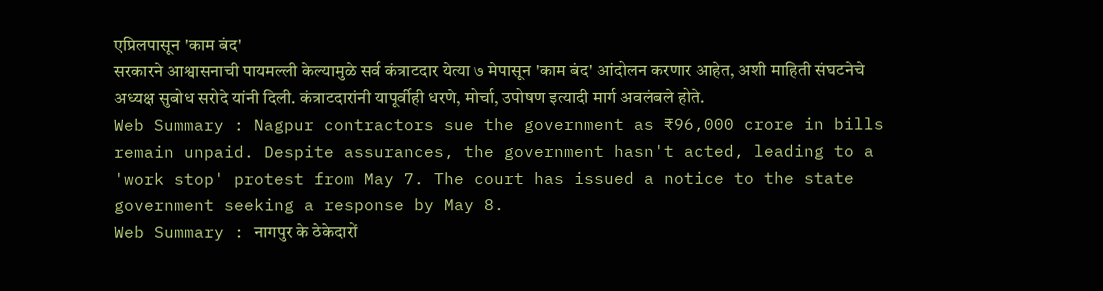एप्रिलपासून 'काम बंद'
सरकारने आश्वासनाची पायमल्ली केल्यामुळे सर्व कंत्राटदार येत्या ७ मेपासून 'काम बंद' आंदोलन करणार आहेत, अशी माहिती संघटनेचे अध्यक्ष सुबोध सरोदे यांनी दिली. कंत्राटदारांनी यापूर्वीही धरणे, मोर्चा, उपोषण इत्यादी मार्ग अवलंबले होते.
Web Summary : Nagpur contractors sue the government as ₹96,000 crore in bills remain unpaid. Despite assurances, the government hasn't acted, leading to a 'work stop' protest from May 7. The court has issued a notice to the state government seeking a response by May 8.
Web Summary : नागपुर के ठेकेदारों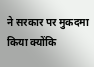ने सरकार पर मुकदमा किया क्योंकि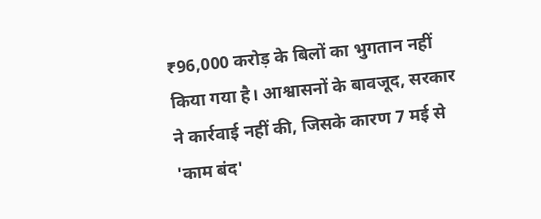₹96,000 करोड़ के बिलों का भुगतान नहीं किया गया है। आश्वासनों के बावजूद, सरकार ने कार्रवाई नहीं की, जिसके कारण 7 मई से 'काम बंद'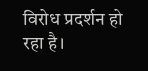विरोध प्रदर्शन हो रहा है।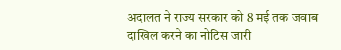अदालत ने राज्य सरकार को 8 मई तक जवाब दाखिल करने का नोटिस जारी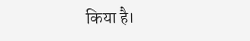किया है।